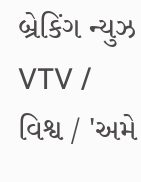બ્રેકિંગ ન્યુઝ
VTV / વિશ્વ / 'અમે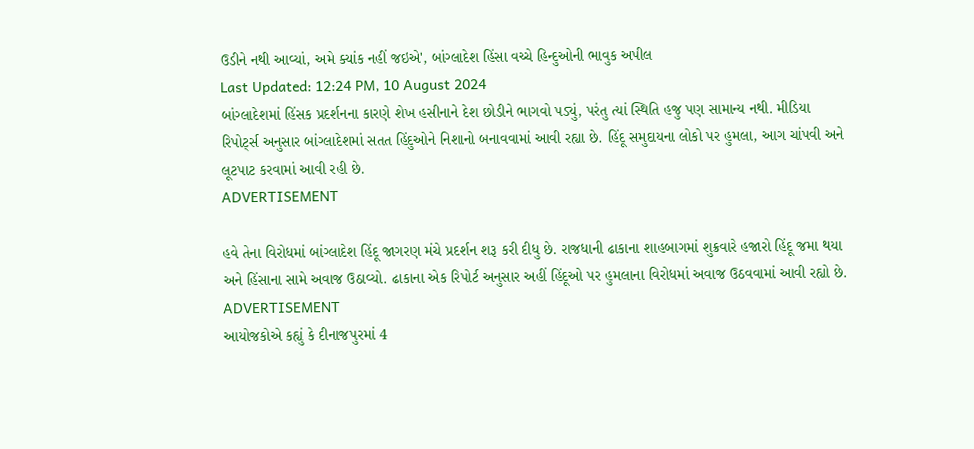ઉડીને નથી આવ્યાં, અમે ક્યાંક નહીં જઇએ', બાંગ્લાદેશ હિંસા વચ્ચે હિન્દુઓની ભાવુક અપીલ
Last Updated: 12:24 PM, 10 August 2024
બાંગ્લાદેશમાં હિંસક પ્રદર્શનના કારણે શેખ હસીનાને દેશ છોડીને ભાગવો પડ્યું, પરંતુ ત્યાં સ્થિતિ હજુ પણ સામાન્ય નથી. મીડિયા રિપોર્ટ્સ અનુસાર બાંગ્લાદેશમાં સતત હિંદુઓને નિશાનો બનાવવામાં આવી રહ્યા છે. હિંદૂ સમુદાયના લોકો પર હુમલા, આગ ચાંપવી અને લૂટપાટ કરવામાં આવી રહી છે.
ADVERTISEMENT

હવે તેના વિરોધમાં બાંગ્લાદેશ હિંદૂ જાગરણ મંચે પ્રદર્શન શરૂ કરી દીધુ છે. રાજધાની ઢાકાના શાહબાગમાં શુક્રવારે હજારો હિંદૂ જમા થયા અને હિંસાના સામે અવાજ ઉઠાવ્યો. ઢાકાના એક રિપોર્ટ અનુસાર અહીં હિંદૂઓ પર હુમલાના વિરોધમાં અવાજ ઉઠવવામાં આવી રહ્યો છે.
ADVERTISEMENT
આયોજકોએ કહ્યું કે દીનાજપુરમાં 4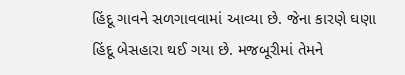હિંદૂ ગાવને સળગાવવામાં આવ્યા છે. જેના કારણે ઘણા હિંદૂ બેસહારા થઈ ગયા છે. મજબૂરીમાં તેમને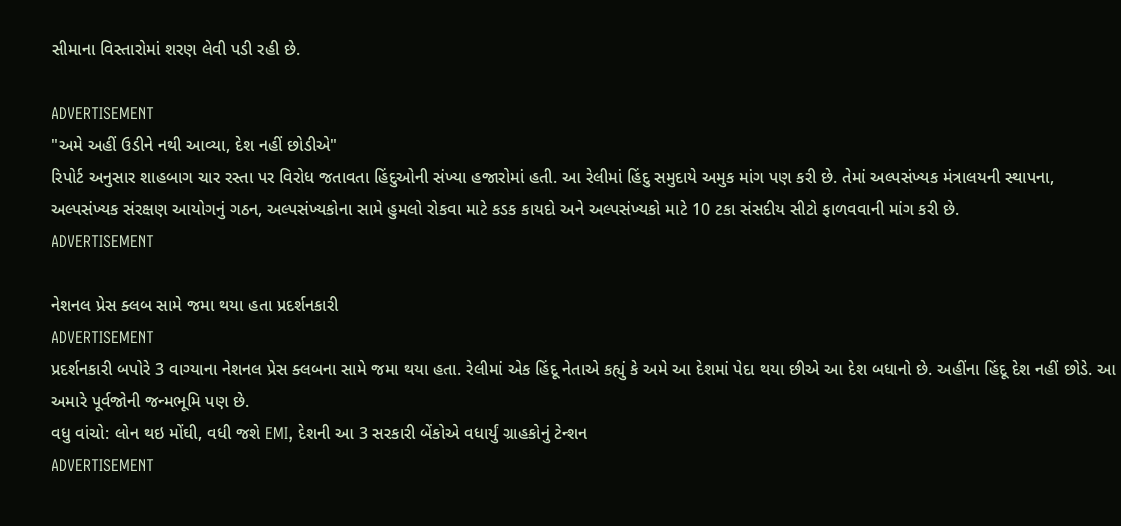સીમાના વિસ્તારોમાં શરણ લેવી પડી રહી છે.

ADVERTISEMENT
"અમે અહીં ઉડીને નથી આવ્યા, દેશ નહીં છોડીએ"
રિપોર્ટ અનુસાર શાહબાગ ચાર રસ્તા પર વિરોધ જતાવતા હિંદુઓની સંખ્યા હજારોમાં હતી. આ રેલીમાં હિંદુ સમુદાયે અમુક માંગ પણ કરી છે. તેમાં અલ્પસંખ્યક મંત્રાલયની સ્થાપના, અલ્પસંખ્યક સંરક્ષણ આયોગનું ગઠન, અલ્પસંખ્યકોના સામે હુમલો રોકવા માટે કડક કાયદો અને અલ્પસંખ્યકો માટે 10 ટકા સંસદીય સીટો ફાળવવાની માંગ કરી છે.
ADVERTISEMENT

નેશનલ પ્રેસ ક્લબ સામે જમા થયા હતા પ્રદર્શનકારી
ADVERTISEMENT
પ્રદર્શનકારી બપોરે 3 વાગ્યાના નેશનલ પ્રેસ ક્લબના સામે જમા થયા હતા. રેલીમાં એક હિંદૂ નેતાએ કહ્યું કે અમે આ દેશમાં પેદા થયા છીએ આ દેશ બધાનો છે. અહીંના હિંદૂ દેશ નહીં છોડે. આ અમારે પૂર્વજોની જન્મભૂમિ પણ છે.
વધુ વાંચો: લોન થઇ મોંઘી, વધી જશે EMI, દેશની આ 3 સરકારી બેંકોએ વધાર્યું ગ્રાહકોનું ટેન્શન
ADVERTISEMENT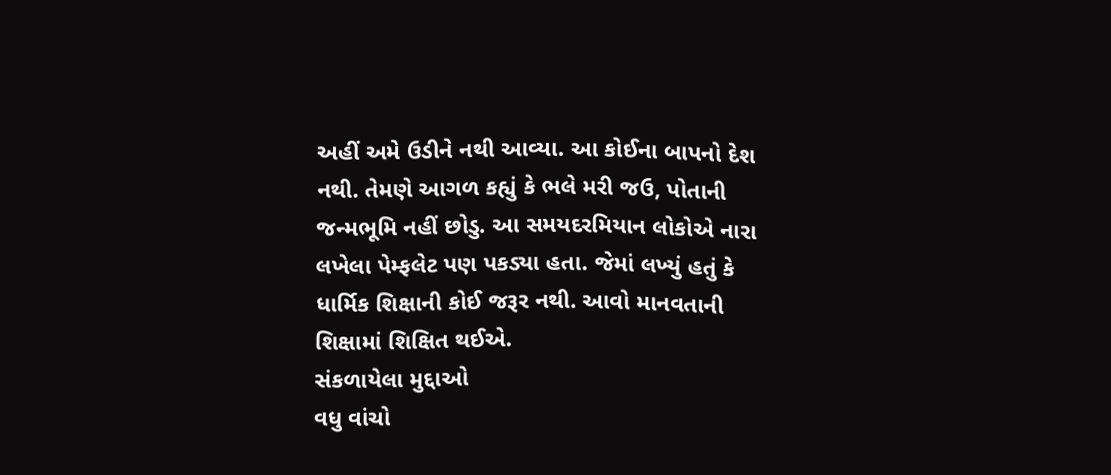અહીં અમે ઉડીને નથી આવ્યા. આ કોઈના બાપનો દેશ નથી. તેમણે આગળ કહ્યું કે ભલે મરી જઉ, પોતાની જન્મભૂમિ નહીં છોડુ. આ સમયદરમિયાન લોકોએ નારા લખેલા પેમ્ફલેટ પણ પકડ્યા હતા. જેમાં લખ્યું હતું કે ધાર્મિક શિક્ષાની કોઈ જરૂર નથી. આવો માનવતાની શિક્ષામાં શિક્ષિત થઈએ.
સંકળાયેલા મુદ્દાઓ
વધુ વાંચો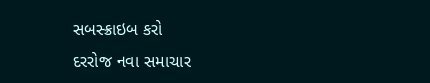સબસ્ક્રાઇબ કરો
દરરોજ નવા સમાચાર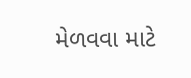મેળવવા માટે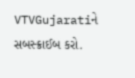VTVGujaratiને સબસ્ક્રાઈબ કરો.